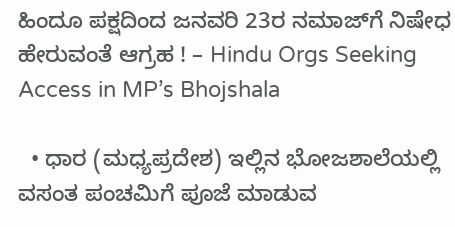ಹಿಂದೂ ಪಕ್ಷದಿಂದ ಜನವರಿ 23ರ ನಮಾಜ್‌ಗೆ ನಿಷೇಧ ಹೇರುವಂತೆ ಆಗ್ರಹ ! – Hindu Orgs Seeking Access in MP’s Bhojshala

  • ಧಾರ (ಮಧ್ಯಪ್ರದೇಶ) ಇಲ್ಲಿನ ಭೋಜಶಾಲೆಯಲ್ಲಿ ವಸಂತ ಪಂಚಮಿಗೆ ಪೂಜೆ ಮಾಡುವ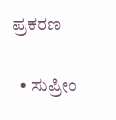ಪ್ರಕರಣ

  • ಸುಪ್ರೀಂ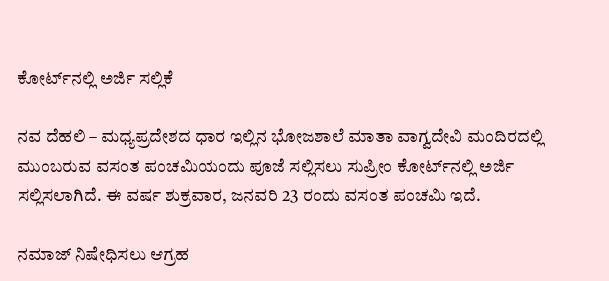ಕೋರ್ಟ್‌ನಲ್ಲಿ ಅರ್ಜಿ ಸಲ್ಲಿಕೆ

ನವ ದೆಹಲಿ – ಮಧ್ಯಪ್ರದೇಶದ ಧಾರ ಇಲ್ಲಿನ ಭೋಜಶಾಲೆ ಮಾತಾ ವಾಗ್ವದೇವಿ ಮಂದಿರದಲ್ಲಿ ಮುಂಬರುವ ವಸಂತ ಪಂಚಮಿಯಂದು ಪೂಜೆ ಸಲ್ಲಿಸಲು ಸುಪ್ರೀಂ ಕೋರ್ಟ್‌ನಲ್ಲಿ ಅರ್ಜಿ ಸಲ್ಲಿಸಲಾಗಿದೆ. ಈ ವರ್ಷ ಶುಕ್ರವಾರ, ಜನವರಿ 23 ರಂದು ವಸಂತ ಪಂಚಮಿ ಇದೆ.

ನಮಾಜ್ ನಿಷೇಧಿಸಲು ಆಗ್ರಹ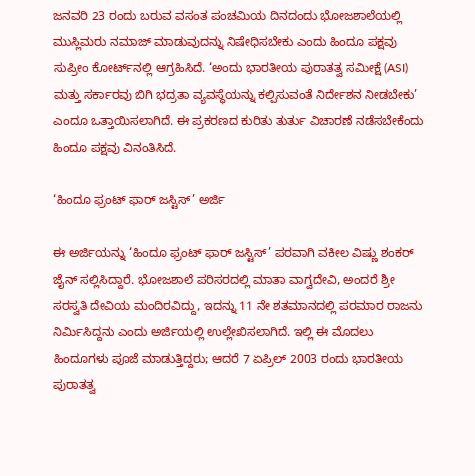ಜನವರಿ 23 ರಂದು ಬರುವ ವಸಂತ ಪಂಚಮಿಯ ದಿನದಂದು ಭೋಜಶಾಲೆಯಲ್ಲಿ ಮುಸ್ಲಿಮರು ನಮಾಜ್ ಮಾಡುವುದನ್ನು ನಿಷೇಧಿಸಬೇಕು ಎಂದು ಹಿಂದೂ ಪಕ್ಷವು ಸುಪ್ರೀಂ ಕೋರ್ಟ್‌ನಲ್ಲಿ ಆಗ್ರಹಿಸಿದೆ. ‘ಅಂದು ಭಾರತೀಯ ಪುರಾತತ್ವ ಸಮೀಕ್ಷೆ (ASI) ಮತ್ತು ಸರ್ಕಾರವು ಬಿಗಿ ಭದ್ರತಾ ವ್ಯವಸ್ಥೆಯನ್ನು ಕಲ್ಪಿಸುವಂತೆ ನಿರ್ದೇಶನ ನೀಡಬೇಕು’ ಎಂದೂ ಒತ್ತಾಯಿಸಲಾಗಿದೆ. ಈ ಪ್ರಕರಣದ ಕುರಿತು ತುರ್ತು ವಿಚಾರಣೆ ನಡೆಸಬೇಕೆಂದು ಹಿಂದೂ ಪಕ್ಷವು ವಿನಂತಿಸಿದೆ.

‘ಹಿಂದೂ ಫ್ರಂಟ್ ಫಾರ್ ಜಸ್ಟಿಸ್’ ಅರ್ಜಿ

ಈ ಅರ್ಜಿಯನ್ನು ‘ಹಿಂದೂ ಫ್ರಂಟ್ ಫಾರ್ ಜಸ್ಟಿಸ್’ ಪರವಾಗಿ ವಕೀಲ ವಿಷ್ಣು ಶಂಕರ್ ಜೈನ್ ಸಲ್ಲಿಸಿದ್ದಾರೆ. ಭೋಜಶಾಲೆ ಪರಿಸರದಲ್ಲಿ ಮಾತಾ ವಾಗ್ವದೇವಿ, ಅಂದರೆ ಶ್ರೀ ಸರಸ್ವತಿ ದೇವಿಯ ಮಂದಿರವಿದ್ದು, ಇದನ್ನು 11 ನೇ ಶತಮಾನದಲ್ಲಿ ಪರಮಾರ ರಾಜನು ನಿರ್ಮಿಸಿದ್ದನು ಎಂದು ಅರ್ಜಿಯಲ್ಲಿ ಉಲ್ಲೇಖಿಸಲಾಗಿದೆ. ಇಲ್ಲಿ ಈ ಮೊದಲು ಹಿಂದೂಗಳು ಪೂಜೆ ಮಾಡುತ್ತಿದ್ದರು; ಆದರೆ 7 ಏಪ್ರಿಲ್ 2003 ರಂದು ಭಾರತೀಯ ಪುರಾತತ್ವ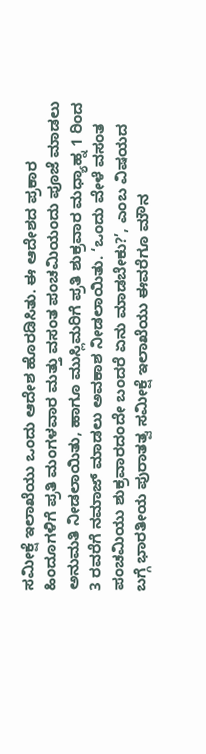ಸಮೀಕ್ಷೆ ಇಲಾಖೆಯು ಒಂದು ಆದೇಶ ಹೊರಡಿಸಿತು. ಈ ಆದೇಶದ ಪ್ರಕಾರ ಹಿಂದೂಗಳಿಗೆ ಪ್ರತಿ ಮಂಗಳವಾರ ಮತ್ತು ವಸಂತ ಪಂಚಮಿಯಂದು ಪೂಜೆ ಮಾಡಲು ಅನುಮತಿ ನೀಡಲಾಯಿತು, ಹಾಗೂ ಮುಸ್ಲಿಮರಿಗೆ ಪ್ರತಿ ಶುಕ್ರವಾರ ಮಧ್ಯಾಹ್ನ 1 ರಿಂದ 3 ರವರೆಗೆ ನಮಾಜ್ ಮಾಡಲು ಅವಕಾಶ ನೀಡಲಾಯಿತು. ‘ಒಂದು ವೇಳೆ ವಸಂತ ಪಂಚಮಿಯು ಶುಕ್ರವಾರದಂದೇ ಬಂದರೆ ಏನು ಮಾಡಬೇಕು?’, ಎಂಬ ವಿಷಯದ ಬಗ್ಗೆ ಭಾರತೀಯ ಪುರಾತತ್ವ ಸಮೀಕ್ಷೆ ಇಲಾಖೆಯು ಈವರೆಗೂ ಮೌನ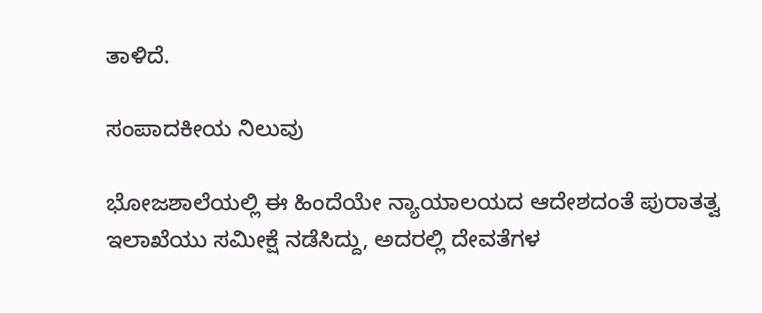ತಾಳಿದೆ.

ಸಂಪಾದಕೀಯ ನಿಲುವು

ಭೋಜಶಾಲೆಯಲ್ಲಿ ಈ ಹಿಂದೆಯೇ ನ್ಯಾಯಾಲಯದ ಆದೇಶದಂತೆ ಪುರಾತತ್ವ ಇಲಾಖೆಯು ಸಮೀಕ್ಷೆ ನಡೆಸಿದ್ದು, ಅದರಲ್ಲಿ ದೇವತೆಗಳ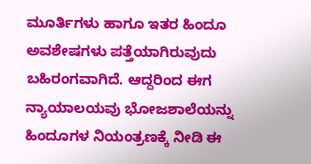ಮೂರ್ತಿಗಳು ಹಾಗೂ ಇತರ ಹಿಂದೂ ಅವಶೇಷಗಳು ಪತ್ತೆಯಾಗಿರುವುದು ಬಹಿರಂಗವಾಗಿದೆ. ಆದ್ದರಿಂದ ಈಗ ನ್ಯಾಯಾಲಯವು ಭೋಜಶಾಲೆಯನ್ನು ಹಿಂದೂಗಳ ನಿಯಂತ್ರಣಕ್ಕೆ ನೀಡಿ ಈ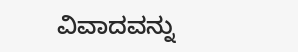ವಿವಾದವನ್ನು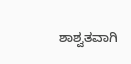ಶಾಶ್ವತವಾಗಿ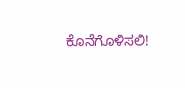ಕೊನೆಗೊಳಿಸಲಿ!